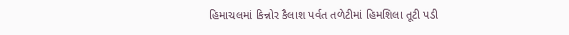હિમાચલમાં કિન્નોર કૈલાશ પર્વત તળેટીમાં હિમશિલા તૂટી પડી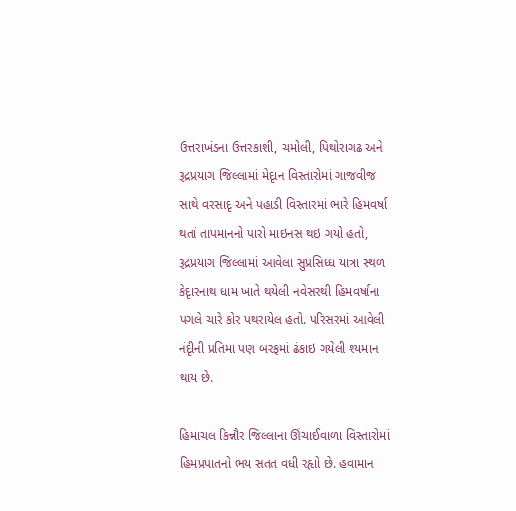ઉત્તરાખંડના ઉત્તરકાશી, ચમોલી, પિથોરાગઢ અને રૂદ્રપ્રયાગ જિલ્લામાં મેદૃાન વિસ્તારોમાં ગાજવીજ સાથે વરસાદૃ અને પહાડી વિસ્તારમાં ભારે હિમવર્ષા થતાં તાપમાનનો પારો માઇનસ થઇ ગયો હતો, રૂદ્રપ્રયાગ જિલ્લામાં આવેલા સુપ્રસિધ્ધ યાત્રા સ્થળ કેદૃારનાથ ધામ ખાતે થયેલી નવેસરથી હિમવર્ષાના પગલે ચારે કોર પથરાયેલ હતો. પરિસરમાં આવેલી નંદૃીની પ્રતિમા પણ બરફમાં ઢંકાઇ ગયેલી શ્યમાન થાય છે.

હિમાચલ કિન્નૌર જિલ્લાના ઊંચાઈવાળા વિસ્તારોમાં હિમપ્રપાતનો ભય સતત વધી રહૃાો છે. હવામાન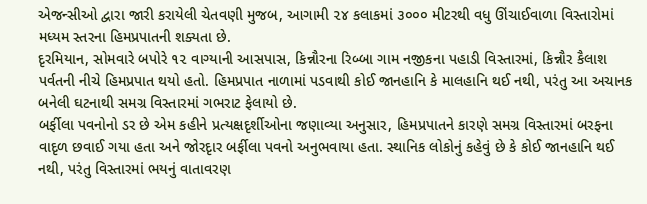એજન્સીઓ દ્વારા જારી કરાયેલી ચેતવણી મુજબ, આગામી ૨૪ કલાકમાં ૩૦૦૦ મીટરથી વધુ ઊંચાઈવાળા વિસ્તારોમાં મધ્યમ સ્તરના હિમપ્રપાતની શક્યતા છે.
દૃરમિયાન, સોમવારે બપોરે ૧૨ વાગ્યાની આસપાસ, કિન્નૌરના રિબ્બા ગામ નજીકના પહાડી વિસ્તારમાં, કિન્નૌર કૈલાશ પર્વતની નીચે હિમપ્રપાત થયો હતો. હિમપ્રપાત નાળામાં પડવાથી કોઈ જાનહાનિ કે માલહાનિ થઈ નથી, પરંતુ આ અચાનક બનેલી ઘટનાથી સમગ્ર વિસ્તારમાં ગભરાટ ફેલાયો છે.
બર્ફીલા પવનોનો ડર છે એમ કહીને પ્રત્યક્ષદૃર્શીઓના જણાવ્યા અનુસાર, હિમપ્રપાતને કારણે સમગ્ર વિસ્તારમાં બરફના વાદૃળ છવાઈ ગયા હતા અને જોરદૃાર બર્ફીલા પવનો અનુભવાયા હતા. સ્થાનિક લોકોનું કહેવું છે કે કોઈ જાનહાનિ થઈ નથી, પરંતુ વિસ્તારમાં ભયનું વાતાવરણ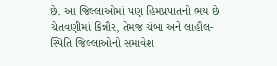છે. આ જિલ્લાઓમાં પણ હિમપ્રપાતનો ભય છે
ચેતવણીમાં કિન્નૌર, તેમજ ચંબા અને લાહૌલ-સ્પિતિ જિલ્લાઓનો સમાવેશ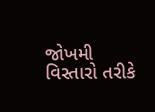જોખમી વિસ્તારો તરીકે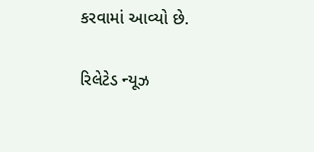કરવામાં આવ્યો છે.

રિલેટેડ ન્યૂઝ